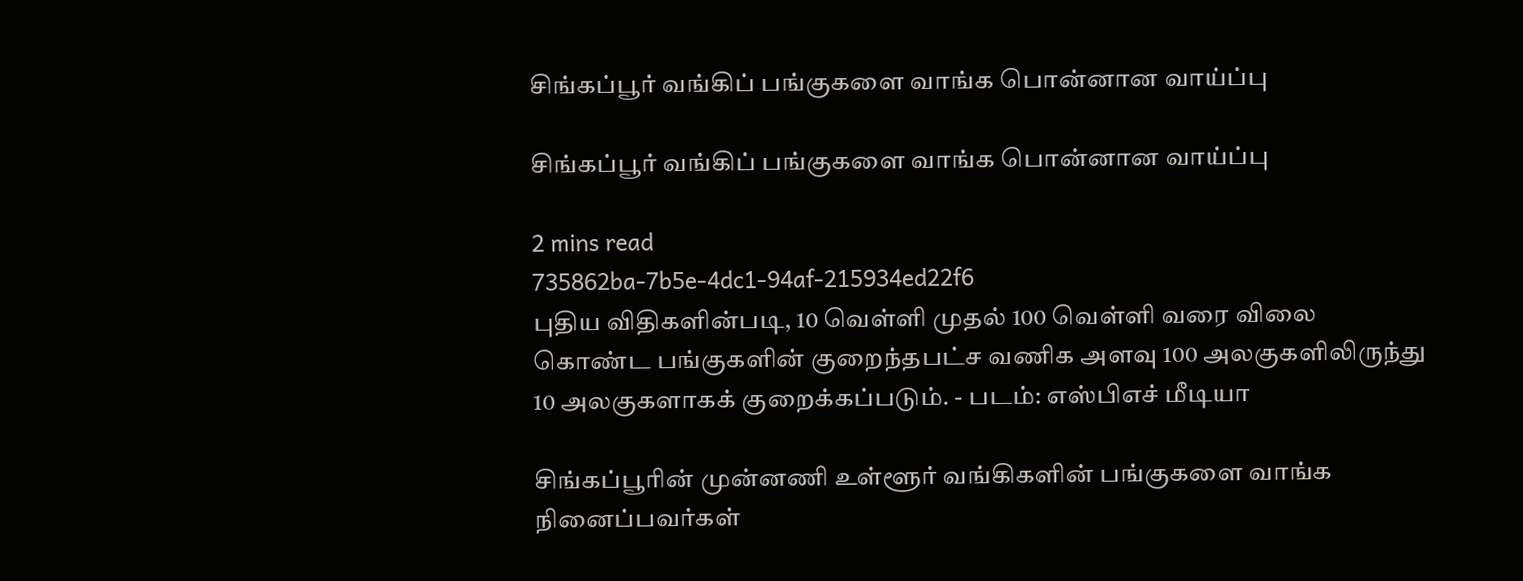சிங்கப்பூர் வங்கிப் பங்குகளை வாங்க பொன்னான வாய்ப்பு

சிங்கப்பூர் வங்கிப் பங்குகளை வாங்க பொன்னான வாய்ப்பு

2 mins read
735862ba-7b5e-4dc1-94af-215934ed22f6
புதிய விதிகளின்படி, 10 வெள்ளி முதல் 100 வெள்ளி வரை விலை கொண்ட பங்குகளின் குறைந்தபட்ச வணிக அளவு 100 அலகுகளிலிருந்து 10 அலகுகளாகக் குறைக்கப்படும். - படம்: எஸ்பிஎச் மீடியா

சிங்கப்பூரின் முன்னணி உள்ளூர் வங்கிகளின் பங்குகளை வாங்க நினைப்பவர்கள்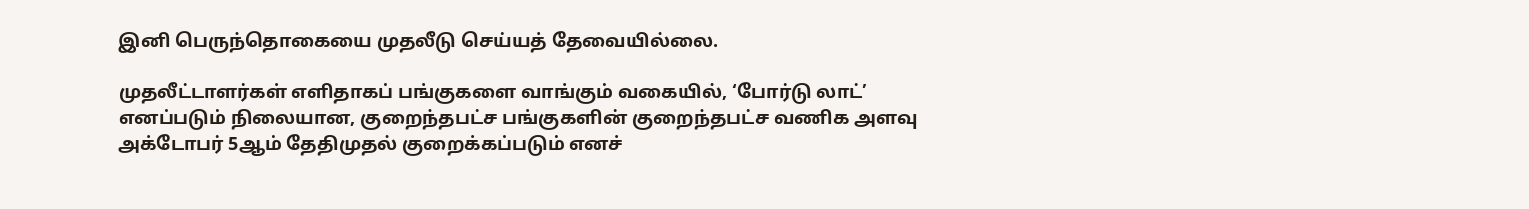இனி பெருந்தொகையை முதலீடு செய்யத் தேவையில்லை.

முதலீட்டாளர்கள் எளிதாகப் பங்குகளை வாங்கும் வகையில், ‘போர்டு லாட்’ எனப்படும் நிலையான, குறைந்தபட்ச பங்குகளின் குறைந்தபட்ச வணிக அளவு அக்டோபர் 5ஆம் தேதிமுதல் குறைக்கப்படும் எனச்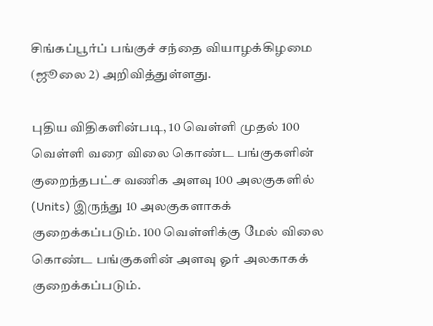சிங்கப்பூர்ப் பங்குச் சந்தை வியாழக்கிழமை (ஜூலை 2) அறிவித்துள்ளது.

புதிய விதிகளின்படி, 10 வெள்ளி முதல் 100 வெள்ளி வரை விலை கொண்ட பங்குகளின் குறைந்தபட்ச வணிக அளவு 100 அலகுகளில் (Units) இருந்து 10 அலகுகளாகக் குறைக்கப்படும். 100 வெள்ளிக்கு மேல் விலை கொண்ட பங்குகளின் அளவு ஓர் அலகாகக் குறைக்கப்படும்.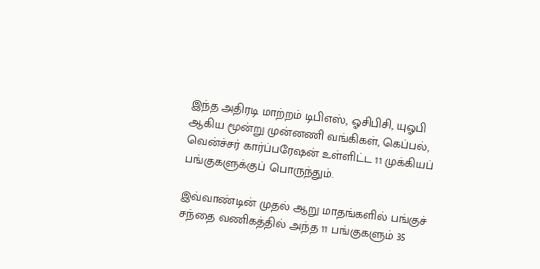இந்த அதிரடி மாற்றம் டிபிஎஸ், ஓசிபிசி, யுஓபி ஆகிய மூன்று முன்னணி வங்கிகள், கெப்பல், வென்ச்சர் கார்ப்பரேஷன் உள்ளிட்ட 11 முக்கியப் பங்குகளுக்குப் பொருந்தும்.

இவ்வாண்டின் முதல் ஆறு மாதங்களில் பங்குச் சந்தை வணிகத்தில் அந்த 11 பங்குகளும் 35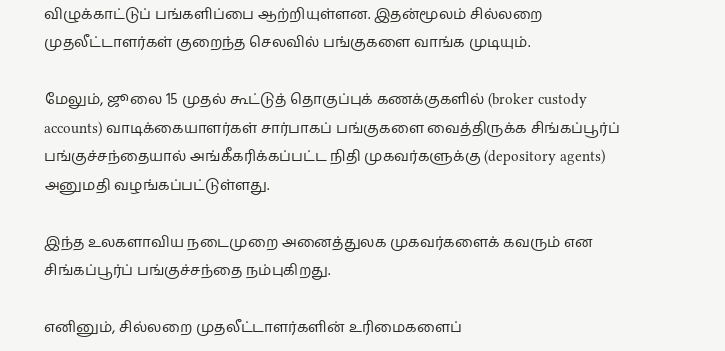விழுக்காட்டுப் பங்களிப்பை ஆற்றியுள்ளன. இதன்மூலம் சில்லறை முதலீட்டாளர்கள் குறைந்த செலவில் பங்குகளை வாங்க முடியும்.

மேலும், ஜூலை 15 முதல் கூட்டுத் தொகுப்புக் கணக்குகளில் (broker custody accounts) வாடிக்கையாளர்கள் சார்பாகப் பங்குகளை வைத்திருக்க சிங்கப்பூர்ப் பங்குச்சந்தையால் அங்கீகரிக்கப்பட்ட நிதி முகவர்களுக்கு (depository agents) அனுமதி வழங்கப்பட்டுள்ளது.

இந்த உலகளாவிய நடைமுறை அனைத்துலக முகவர்களைக் கவரும் என சிங்கப்பூர்ப் பங்குச்சந்தை நம்புகிறது.

எனினும், சில்லறை முதலீட்டாளர்களின் உரிமைகளைப்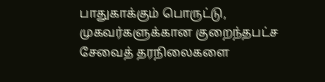பாதுகாக்கும் பொருட்டு, முகவர்களுக்கான குறைந்தபட்ச சேவைத் தரநிலைகளை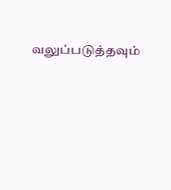வலுப்படுத்தவும்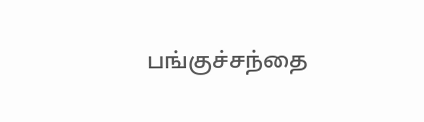பங்குச்சந்தை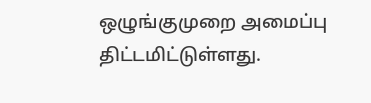ஒழுங்குமுறை அமைப்பு திட்டமிட்டுள்ளது.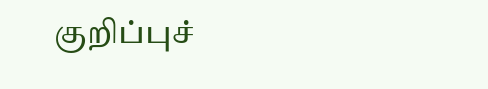குறிப்புச்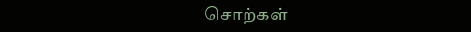சொற்கள்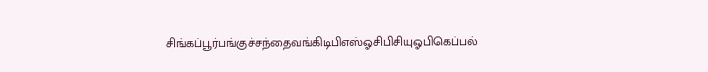சிங்கப்பூர்பங்குச்சந்தைவங்கிடிபிஎஸ்ஓசிபிசியுஓபிகெப்பல்